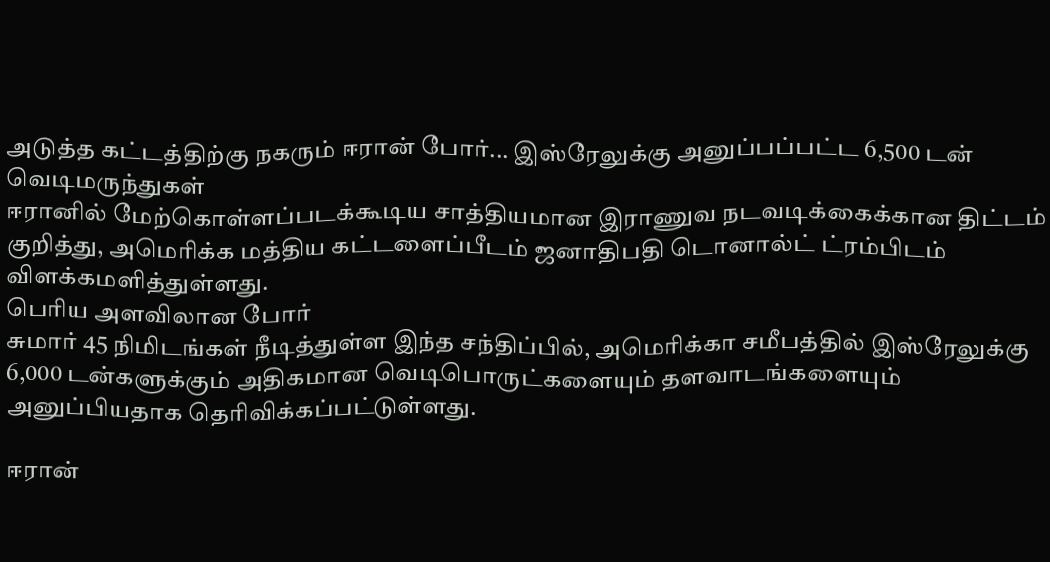அடுத்த கட்டத்திற்கு நகரும் ஈரான் போர்... இஸ்ரேலுக்கு அனுப்பப்பட்ட 6,500 டன் வெடிமருந்துகள்
ஈரானில் மேற்கொள்ளப்படக்கூடிய சாத்தியமான இராணுவ நடவடிக்கைக்கான திட்டம் குறித்து, அமெரிக்க மத்திய கட்டளைப்பீடம் ஜனாதிபதி டொனால்ட் ட்ரம்பிடம் விளக்கமளித்துள்ளது.
பெரிய அளவிலான போர்
சுமார் 45 நிமிடங்கள் நீடித்துள்ள இந்த சந்திப்பில், அமெரிக்கா சமீபத்தில் இஸ்ரேலுக்கு 6,000 டன்களுக்கும் அதிகமான வெடிபொருட்களையும் தளவாடங்களையும் அனுப்பியதாக தெரிவிக்கப்பட்டுள்ளது.

ஈரான்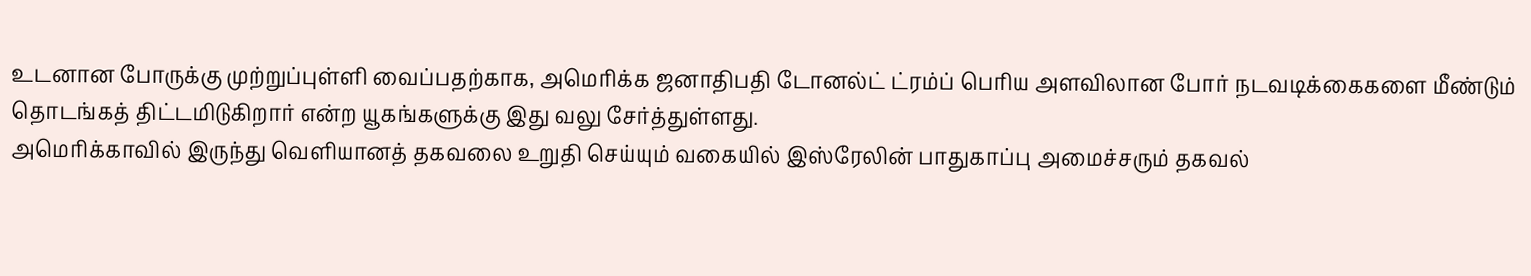உடனான போருக்கு முற்றுப்புள்ளி வைப்பதற்காக, அமெரிக்க ஜனாதிபதி டோனல்ட் ட்ரம்ப் பெரிய அளவிலான போர் நடவடிக்கைகளை மீண்டும் தொடங்கத் திட்டமிடுகிறார் என்ற யூகங்களுக்கு இது வலு சேர்த்துள்ளது.
அமெரிக்காவில் இருந்து வெளியானத் தகவலை உறுதி செய்யும் வகையில் இஸ்ரேலின் பாதுகாப்பு அமைச்சரும் தகவல்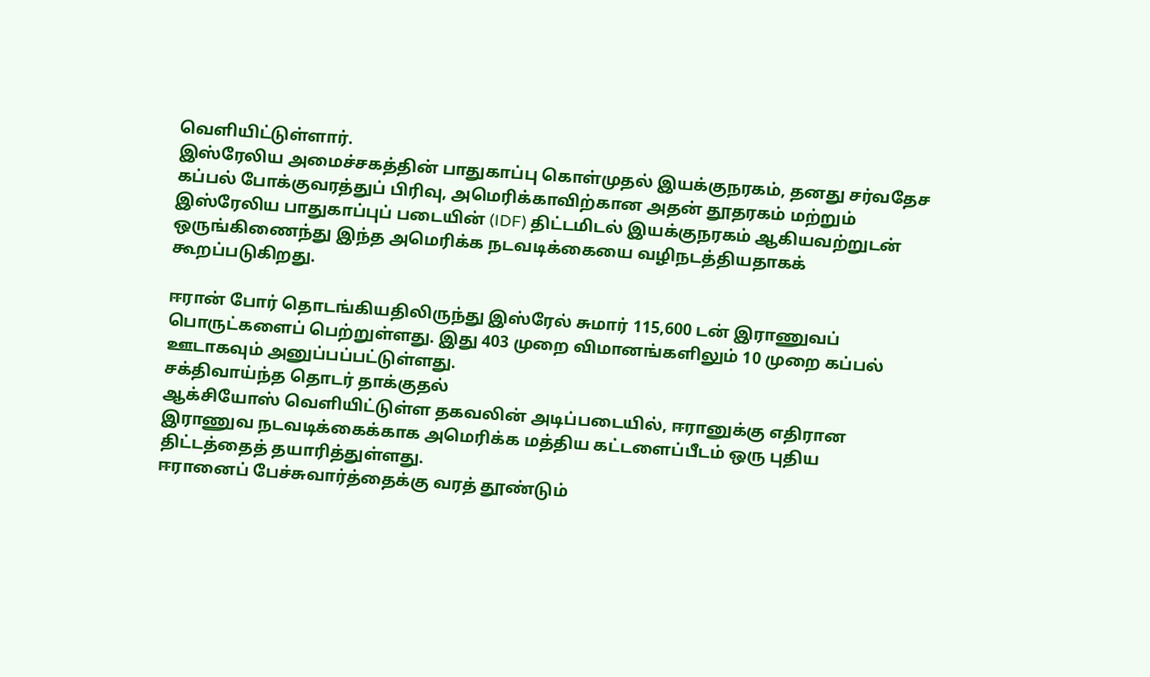வெளியிட்டுள்ளார்.
இஸ்ரேலிய அமைச்சகத்தின் பாதுகாப்பு கொள்முதல் இயக்குநரகம், தனது சர்வதேச கப்பல் போக்குவரத்துப் பிரிவு, அமெரிக்காவிற்கான அதன் தூதரகம் மற்றும் இஸ்ரேலிய பாதுகாப்புப் படையின் (IDF) திட்டமிடல் இயக்குநரகம் ஆகியவற்றுடன் ஒருங்கிணைந்து இந்த அமெரிக்க நடவடிக்கையை வழிநடத்தியதாகக் கூறப்படுகிறது.

ஈரான் போர் தொடங்கியதிலிருந்து இஸ்ரேல் சுமார் 115,600 டன் இராணுவப் பொருட்களைப் பெற்றுள்ளது. இது 403 முறை விமானங்களிலும் 10 முறை கப்பல் ஊடாகவும் அனுப்பப்பட்டுள்ளது.
சக்திவாய்ந்த தொடர் தாக்குதல்
ஆக்சியோஸ் வெளியிட்டுள்ள தகவலின் அடிப்படையில், ஈரானுக்கு எதிரான இராணுவ நடவடிக்கைக்காக அமெரிக்க மத்திய கட்டளைப்பீடம் ஒரு புதிய திட்டத்தைத் தயாரித்துள்ளது.
ஈரானைப் பேச்சுவார்த்தைக்கு வரத் தூண்டும்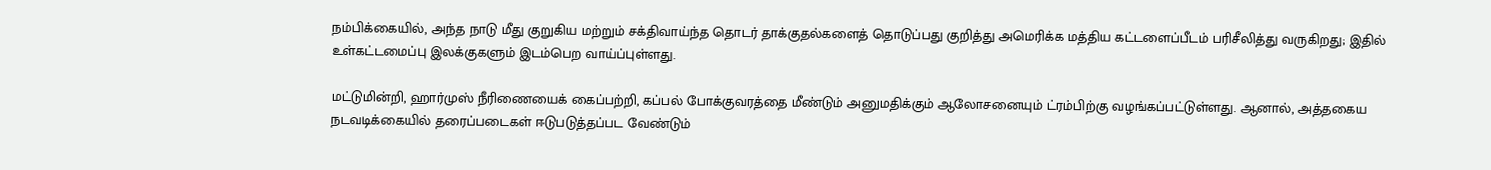நம்பிக்கையில், அந்த நாடு மீது குறுகிய மற்றும் சக்திவாய்ந்த தொடர் தாக்குதல்களைத் தொடுப்பது குறித்து அமெரிக்க மத்திய கட்டளைப்பீடம் பரிசீலித்து வருகிறது; இதில் உள்கட்டமைப்பு இலக்குகளும் இடம்பெற வாய்ப்புள்ளது.

மட்டுமின்றி, ஹார்முஸ் நீரிணையைக் கைப்பற்றி, கப்பல் போக்குவரத்தை மீண்டும் அனுமதிக்கும் ஆலோசனையும் ட்ரம்பிற்கு வழங்கப்பட்டுள்ளது. ஆனால், அத்தகைய நடவடிக்கையில் தரைப்படைகள் ஈடுபடுத்தப்பட வேண்டும்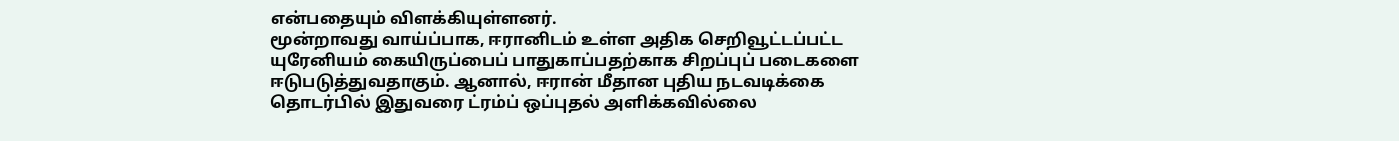என்பதையும் விளக்கியுள்ளனர்.
மூன்றாவது வாய்ப்பாக, ஈரானிடம் உள்ள அதிக செறிவூட்டப்பட்ட யுரேனியம் கையிருப்பைப் பாதுகாப்பதற்காக சிறப்புப் படைகளை ஈடுபடுத்துவதாகும். ஆனால், ஈரான் மீதான புதிய நடவடிக்கை தொடர்பில் இதுவரை ட்ரம்ப் ஒப்புதல் அளிக்கவில்லை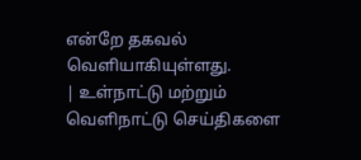என்றே தகவல் வெளியாகியுள்ளது.
| உள்நாட்டு மற்றும் வெளிநாட்டு செய்திகளை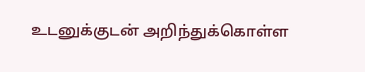உடனுக்குடன் அறிந்துக்கொள்ள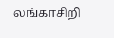லங்காசிறி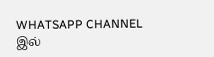WHATSAPP CHANNEL இல்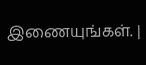இணையுங்கள். |